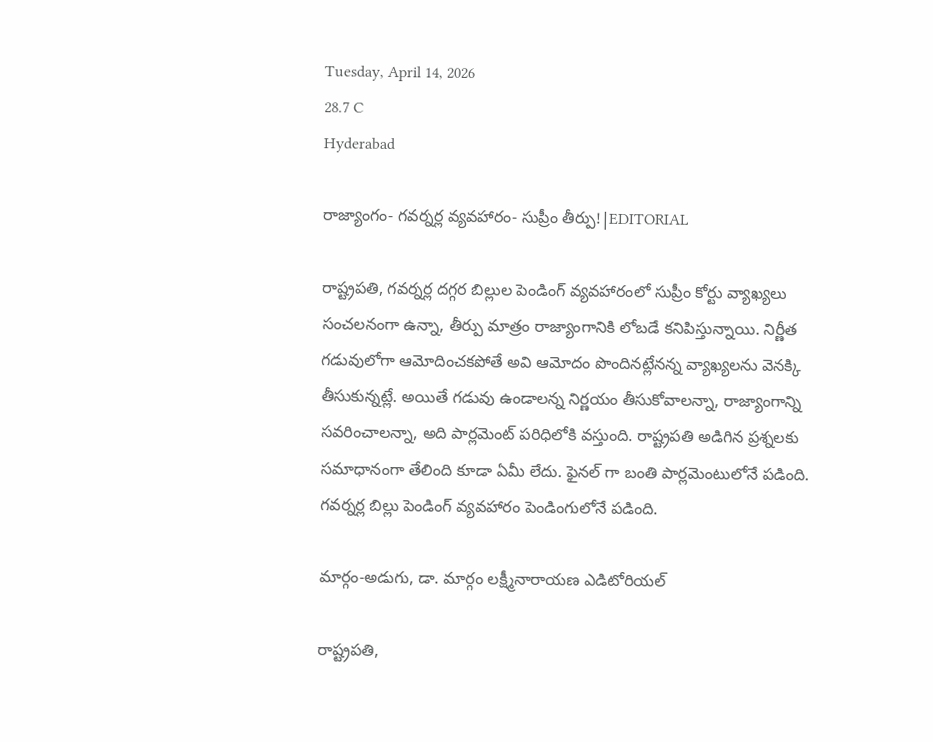Tuesday, April 14, 2026
28.7 C
Hyderabad

రాజ్యాంగం- గవర్నర్ల వ్యవహారం- సుప్రీం తీర్పు!|EDITORIAL

రాష్ట్రపతి, గవర్నర్ల దగ్గర బిల్లుల పెండింగ్ వ్యవహారంలో సుప్రీం కోర్టు వ్యాఖ్యలు సంచలనంగా ఉన్నా, తీర్పు మాత్రం రాజ్యాంగానికి లోబడే కనిపిస్తున్నాయి. నిర్ణీత గడువులోగా ఆమోదించకపోతే అవి ఆమోదం పొందినట్లేనన్న వ్యాఖ్యలను వెనక్కి తీసుకున్నట్లే. అయితే గడువు ఉండాలన్న నిర్ణయం తీసుకోవాలన్నా, రాజ్యాంగాన్ని సవరించాలన్నా, అది పార్లమెంట్ పరిధిలోకి వస్తుంది. రాష్ట్రపతి అడిగిన ప్రశ్నలకు సమాధానంగా తేలింది కూడా ఏమీ లేదు. ఫైనల్ గా బంతి పార్లమెంటులోనే పడింది. గవర్నర్ల బిల్లు పెండింగ్ వ్యవహారం పెండింగులోనే పడింది.

మార్గం-అడుగు, డా. మార్గం లక్ష్మీనారాయణ ఎడిటోరియల్

రాష్ట్రపతి,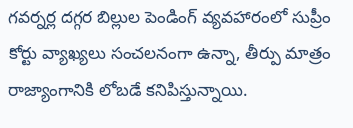గవర్నర్ల దగ్గర బిల్లుల పెండింగ్ వ్యవహారంలో సుప్రీం కోర్టు వ్యాఖ్యలు సంచలనంగా ఉన్నా, తీర్పు మాత్రం రాజ్యాంగానికి లోబడే కనిపిస్తున్నాయి.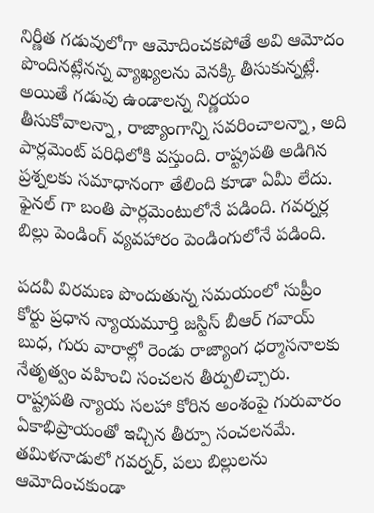నిర్ణీత గడువులోగా ఆమోదించకపోతే అవి ఆమోదం పొందినట్లేనన్న వ్యాఖ్యలను వెనక్కి తీసుకున్నట్లే. అయితే గడువు ఉండాలన్న నిర్ణయం తీసుకోవాలన్నా, రాజ్యాంగాన్ని సవరించాలన్నా, అది పార్లమెంట్ పరిధిలోకి వస్తుంది. రాష్ట్రపతి అడిగిన ప్రశ్నలకు సమాధానంగా తేలింది కూడా ఏమీ లేదు. ఫైనల్ గా బంతి పార్లమెంటులోనే పడింది. గవర్నర్ల బిల్లు పెండింగ్ వ్యవహారం పెండింగులోనే పడింది.

పదవీ విరమణ పొందుతున్న సమయంలో సుప్రీం కోర్టు ప్రధాన న్యాయమూర్తి జస్టిస్‌ బీఆర్‌ గవాయ్‌ బుధ, గురు వారాల్లో రెండు రాజ్యాంగ ధర్మాసనాలకు నేతృత్వం వహించి సంచలన తీర్పులిచ్చారు. రాష్ట్రపతి న్యాయ సలహా కోరిన అంశంపై గురువారం ఏకాభిప్రాయంతో ఇచ్చిన తీర్పూ సంచలనమే. తమిళనాడులో గవర్నర్, పలు బిల్లులను ఆమోదించకుండా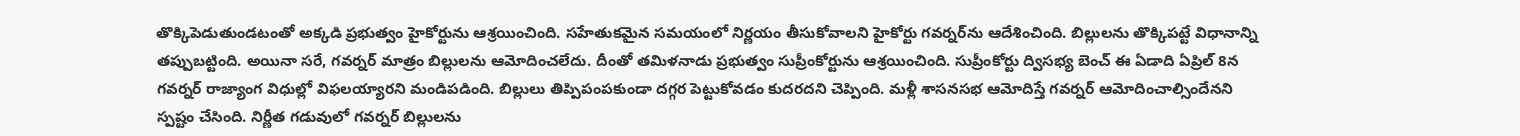తొక్కిపెడుతుండటంతో అక్కడి ప్రభుత్వం హైకోర్టును ఆశ్రయించింది. సహేతుకమైన సమయంలో నిర్ణయం తీసుకోవాలని హైకోర్టు గవర్నర్‌ను ఆదేశించింది. బిల్లులను తొక్కిపట్టే విధానాన్ని తప్పుబట్టింది. అయినా సరే, గవర్నర్‌ మాత్రం బిల్లులను ఆమోదించలేదు. దీంతో తమిళనాడు ప్రభుత్వం సుప్రీంకోర్టును ఆశ్రయించింది. సుప్రీంకోర్టు ద్విసభ్య బెంచ్‌ ఈ ఏడాది ఏప్రిల్‌ 8న గవర్నర్‌ రాజ్యాంగ విధుల్లో విఫలయ్యారని మండిపడింది. బిల్లులు తిప్పిపంపకుండా దగ్గర పెట్టుకోవడం కుదరదని చెప్పింది. మళ్లీ శాసనసభ ఆమోదిస్తే గవర్నర్‌ ఆమోదించాల్సిందేనని స్పష్టం చేసింది. నిర్ణీత గడువులో గవర్నర్‌ బిల్లులను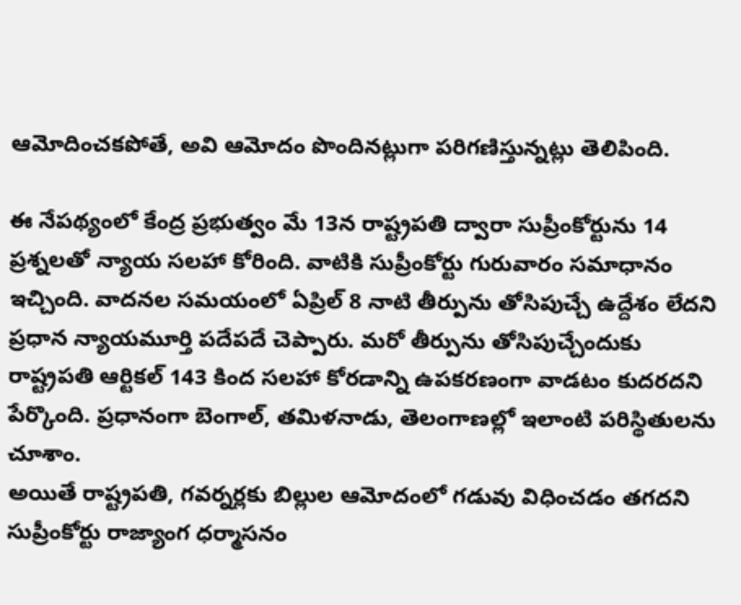ఆమోదించకపోతే, అవి ఆమోదం పొందినట్లుగా పరిగణిస్తున్నట్లు తెలిపింది.

ఈ నేపథ్యంలో కేంద్ర ప్రభుత్వం మే 13న రాష్ట్రపతి ద్వారా సుప్రీంకోర్టును 14 ప్రశ్నలతో న్యాయ సలహా కోరింది. వాటికి సుప్రీంకోర్టు గురువారం సమాధానం ఇచ్చింది. వాదనల సమయంలో ఏప్రిల్‌ 8 నాటి తీర్పును తోసిపుచ్చే ఉద్దేశం లేదని ప్రధాన న్యాయమూర్తి పదేపదే చెప్పారు. మరో తీర్పును తోసిపుచ్చేందుకు రాష్ట్రపతి ఆర్టికల్‌ 143 కింద సలహా కోరడాన్ని ఉపకరణంగా వాడటం కుదరదని పేర్కొంది. ప్రధానంగా బెంగాల్‌, తమిళనాడు, తెలంగాణల్లో ఇలాంటి పరిస్థితులను చూశాం.
అయితే రాష్ట్రపతి, గవర్నర్లకు బిల్లుల ఆమోదంలో గడువు విధించడం తగదని సుప్రీంకోర్టు రాజ్యాంగ ధర్మాసనం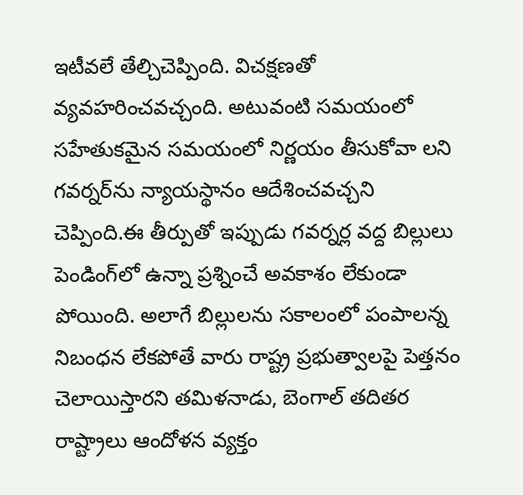ఇటీవలే తేల్చిచెప్పింది. విచక్షణతో వ్యవహరించవచ్చంది. అటువంటి సమయంలో సహేతుకమైన సమయంలో నిర్ణయం తీసుకోవా లని గవర్నర్‌ను న్యాయస్థానం ఆదేశించవచ్చని చెప్పింది.ఈ తీర్పుతో ఇప్పుడు గవర్నర్ల వద్ద బిల్లులు పెండింగ్‌లో ఉన్నా ప్రశ్నించే అవకాశం లేకుండా పోయింది. అలాగే బిల్లులను సకాలంలో పంపాలన్న నిబంధన లేకపోతే వారు రాష్ట్ర ప్రభుత్వాలపై పెత్తనం చెలాయిస్తారని తమిళనాడు, బెంగాల్‌ తదితర రాష్ట్రాలు ఆందోళన వ్యక్తం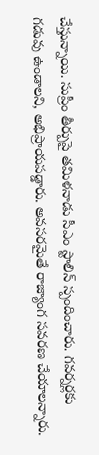చేస్తున్నాయి. సుప్రీం తీర్పుపై తమిళనాడు సీఎం స్టాలిన్‌ స్పందించారు. గవర్నర్లకు గడువు ఉండాలని, అభిప్రాయపడ్డారు. అవసరమైతే రాజ్యాంగ సవరణ చేయాలన్నారు.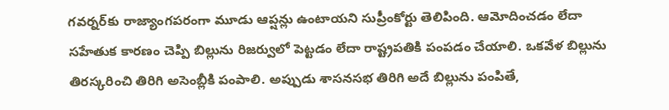గవర్నర్‌కు రాజ్యాంగపరంగా మూడు ఆప్షన్లు ఉంటాయని సుప్రీంకోర్టు తెలిపింది. ఆమోదించడం లేదా సహేతుక కారణం చెప్పి బిల్లును రిజర్వులో పెట్టడం లేదా రాష్ట్రపతికి పంపడం చేయాలి. ఒకవేళ బిల్లును తిరస్కరించి తిరిగి అసెంబ్లీకి పంపాలి. అప్పుడు శాసనసభ తిరిగి అదే బిల్లును పంపితే,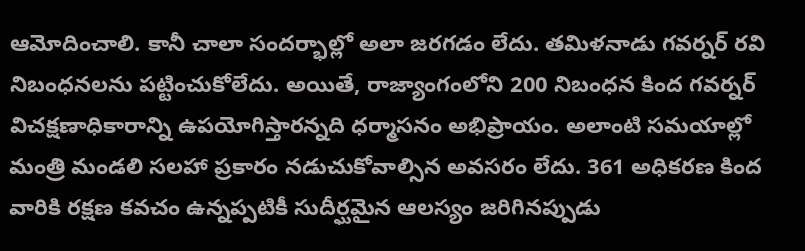ఆమోదించాలి. కానీ చాలా సందర్భాల్లో అలా జరగడం లేదు. తమిళనాడు గవర్నర్‌ రవి నిబంధనలను పట్టించుకోలేదు. అయితే, రాజ్యాంగంలోని 200 నిబంధన కింద గవర్నర్‌ విచక్షణాధికారాన్ని ఉపయోగిస్తారన్నది ధర్మాసనం అభిప్రాయం. అలాంటి సమయాల్లో మంత్రి మండలి సలహా ప్రకారం నడుచుకోవాల్సిన అవసరం లేదు. 361 అధికరణ కింద వారికి రక్షణ కవచం ఉన్నప్పటికీ సుదీర్ఘమైన ఆలస్యం జరిగినప్పుడు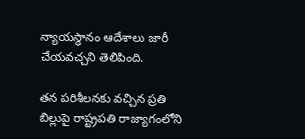న్యాయస్థానం ఆదేశాలు జారీ చేయవచ్చని తెలిపింది.

తన పరిశీలనకు వచ్చిన ప్రతి బిల్లుపై రాష్ట్రపతి రాజ్యాగంలోని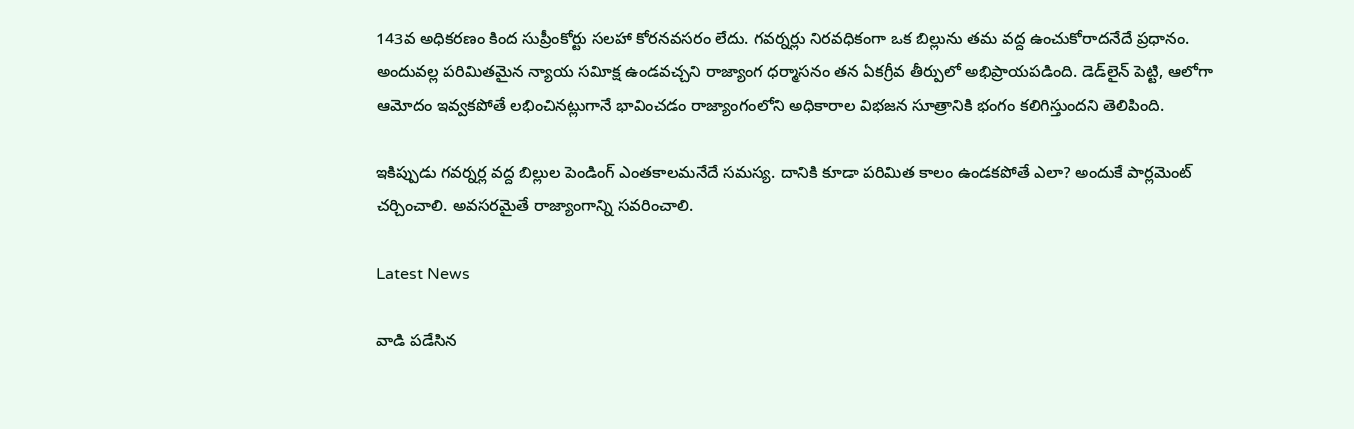143వ అధికరణం కింద సుప్రీంకోర్టు సలహా కోరనవసరం లేదు. గవర్నర్లు నిరవధికంగా ఒక బిల్లును తమ వద్ద ఉంచుకోరాదనేదే ప్రధానం. అందువల్ల పరిమితమైన న్యాయ సవిూక్ష ఉండవచ్చని రాజ్యాంగ ధర్మాసనం తన ఏకగ్రీవ తీర్పులో అభిప్రాయపడింది. డెడ్‌లైన్‌ పెట్టి, ఆలోగా ఆమోదం ఇవ్వకపోతే లభించినట్లుగానే భావించడం రాజ్యాంగంలోని అధికారాల విభజన సూత్రానికి భంగం కలిగిస్తుందని తెలిపింది.

ఇకిప్పుడు గవర్నర్ల వద్ద బిల్లుల పెండింగ్ ఎంతకాలమనేదే సమస్య. దానికి కూడా పరిమిత కాలం ఉండకపోతే ఎలా? అందుకే పార్లమెంట్‌ చర్చించాలి. అవసరమైతే రాజ్యాంగాన్ని సవరించాలి.

Latest News

వాడి పడేసిన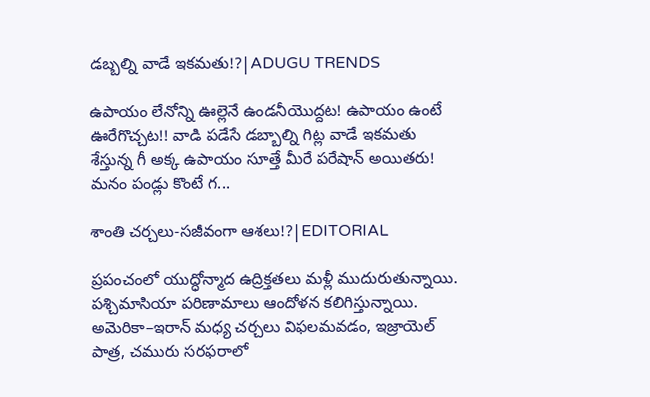డబ్బల్ని వాడే ఇకమతు!?|ADUGU TRENDS

ఉపాయం లేనోన్ని ఊల్లెనే ఉండనీయొద్దట! ఉపాయం ఉంటే ఊరేగొచ్చట!! వాడి పడేసే డబ్బాల్ని గిట్ల వాడే ఇకమతు శేస్తున్న గీ అక్క ఉపాయం సూత్తే మీరే పరేషాన్ అయితరు! మనం పండ్లు కొంటే గ...

శాంతి చర్చలు-సజీవంగా ఆశలు!?|EDITORIAL

ప్రపంచంలో యుద్ధోన్మాద ఉద్రిక్తతలు మళ్లీ ముదురుతున్నాయి. పశ్చిమాసియా పరిణామాలు ఆందోళన కలిగిస్తున్నాయి. అమెరికా–ఇరాన్ మధ్య చర్చలు విఫలమవడం, ఇజ్రాయెల్ పాత్ర, చమురు సరఫరాలో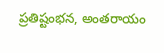ప్రతిష్టంభన, అంతరాయం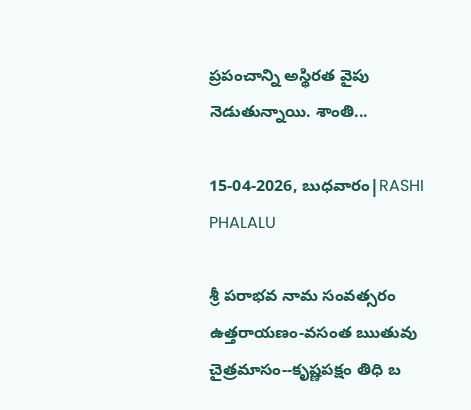ప్రపంచాన్ని అస్థిరత వైపు నెడుతున్నాయి. శాంతి...

15-04-2026, బుధవారం|RASHI PHALALU

శ్రీ పరాభవ నామ సంవత్సరం ఉత్తరాయణం-వసంత ఋతువు చైత్రమాసం--కృష్ణపక్షం తిధి బ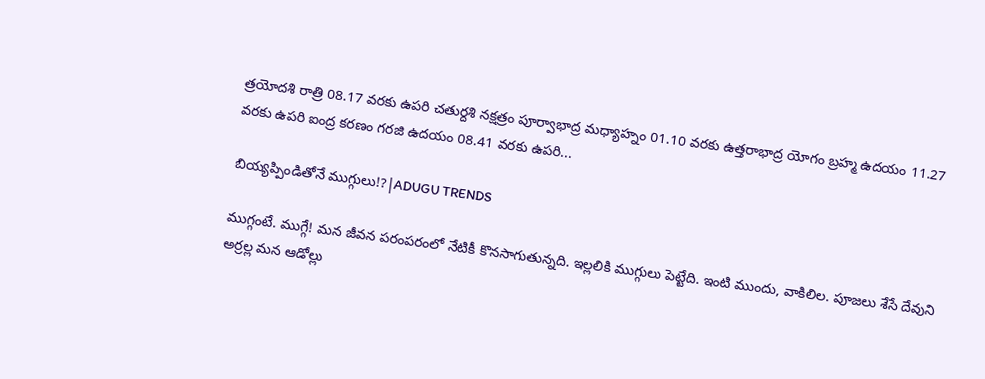త్రయోదశి రాత్రి 08.17 వరకు ఉపరి చతుర్దశి నక్షత్రం పూర్వాభాద్ర మధ్యాహ్నం 01.10 వరకు ఉత్తరాభాద్ర యోగం బ్రహ్మ ఉదయం 11.27 వరకు ఉపరి ఐంద్ర కరణం గరజి ఉదయం 08.41 వరకు ఉపరి...

బియ్యప్పిండితోనే ముగ్గులు!?|ADUGU TRENDS

ముగ్గంటే. ముగ్గే! మన జీవన పరంపరంలో నేటికీ కొనసాగుతున్నది. ఇల్లలికి ముగ్గులు పెట్టేది. ఇంటి ముందు, వాకిలిల. పూజలు శేసే దేవుని అర్రల్ల మన ఆడోల్లు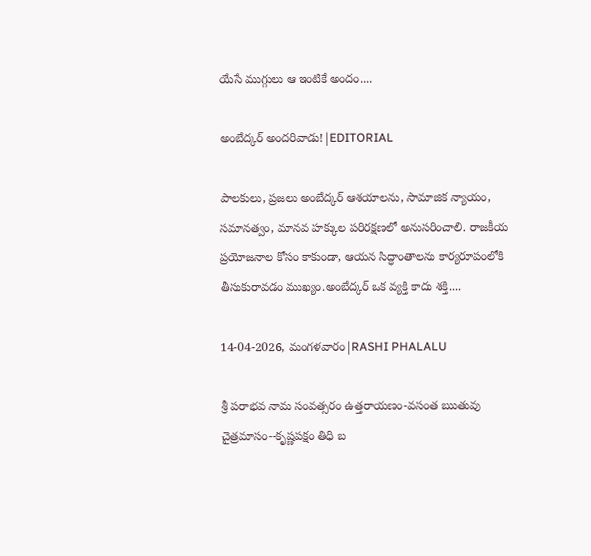యేసే ముగ్గులు ఆ ఇంటికే అందం....

అంబేద్కర్ అందరివాడు!|EDITORIAL

పాలకులు, ప్రజలు అంబేద్కర్ ఆశయాలను, సామాజిక న్యాయం, సమానత్వం, మానవ హక్కుల పరిరక్షణలో అనుసరించాలి. రాజకీయ ప్రయోజనాల కోసం కాకుండా, ఆయన సిద్ధాంతాలను కార్యరూపంలోకి తీసుకురావడం ముఖ్యం.అంబేద్కర్ ఒక వ్యక్తి కాదు శక్తి....

14-04-2026, మంగళవారం|RASHI PHALALU

శ్రీ పరాభవ నామ సంవత్సరం ఉత్తరాయణం-వసంత ఋతువు చైత్రమాసం--కృష్ణపక్షం తిధి బ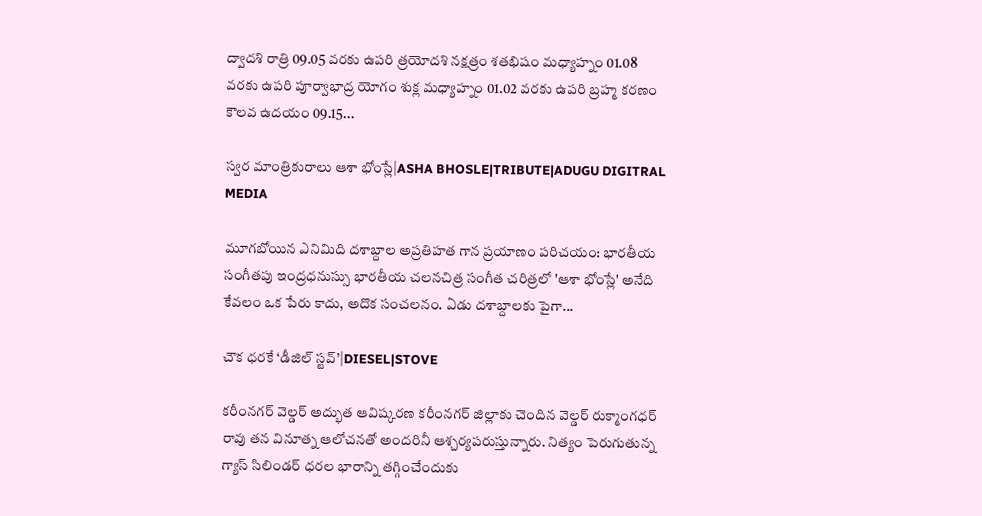ద్వాదశి రాత్రి 09.05 వరకు ఉపరి త్రయోదశి నక్షత్రం శతభిషం మధ్యాహ్నం 01.08 వరకు ఉపరి పూర్వాభాద్ర యోగం శుక్ల మధ్యాహ్నం 01.02 వరకు ఉపరి బ్రహ్మ కరణం కౌలవ ఉదయం 09.15...

స్వర మాంత్రికురాలు ఆశా భోంస్లే|ASHA BHOSLE|TRIBUTE|ADUGU DIGITRAL MEDIA

మూగబోయిన ఎనిమిది దశాబ్దాల అప్రతిహత గాన ప్రయాణం పరిచయం: భారతీయ సంగీతపు ఇంద్రధనుస్సు భారతీయ చలనచిత్ర సంగీత చరిత్రలో 'ఆశా భోంస్లే' అనేది కేవలం ఒక పేరు కాదు, అదొక సంచలనం. ఏడు దశాబ్దాలకు పైగా...

చౌక ధరకే ‘డీజిల్ స్టవ్’|DIESEL|STOVE

కరీంనగర్ వెల్డర్ అద్భుత ఆవిష్కరణ కరీంనగర్ జిల్లాకు చెందిన వెల్డర్ రుక్మాంగధర్ రావు తన వినూత్న ఆలోచనతో అందరినీ ఆశ్చర్యపరుస్తున్నారు. నిత్యం పెరుగుతున్న గ్యాస్ సిలిండర్ ధరల భారాన్ని తగ్గించేందుకు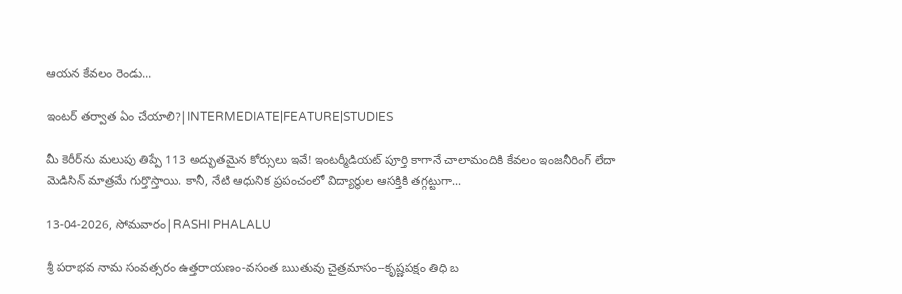ఆయన కేవలం రెండు...

ఇంటర్ తర్వాత ఏం చేయాలి?|INTERMEDIATE|FEATURE|STUDIES

మీ కెరీర్‌ను మలుపు తిప్పే 113 అద్భుతమైన కోర్సులు ఇవే! ఇంటర్మీడియట్ పూర్తి కాగానే చాలామందికి కేవలం ఇంజనీరింగ్ లేదా మెడిసిన్ మాత్రమే గుర్తొస్తాయి. కానీ, నేటి ఆధునిక ప్రపంచంలో విద్యార్థుల ఆసక్తికి తగ్గట్టుగా...

13-04-2026, సోమవారం|RASHI PHALALU

శ్రీ పరాభవ నామ సంవత్సరం ఉత్తరాయణం-వసంత ఋతువు చైత్రమాసం--కృష్ణపక్షం తిధి బ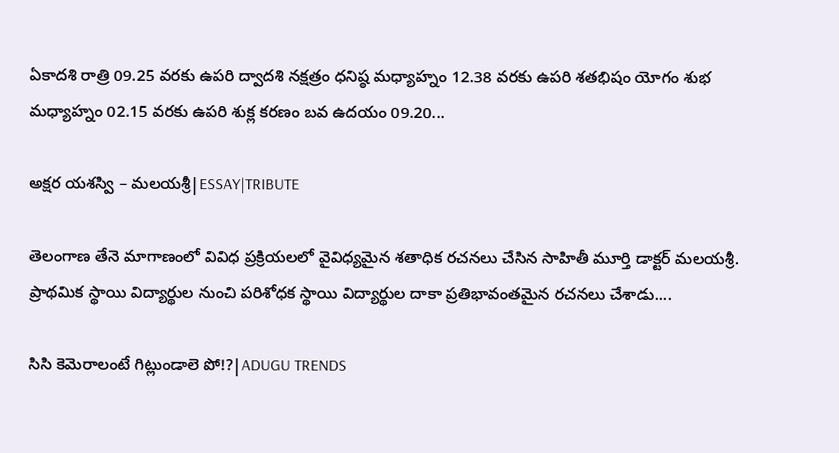ఏకాదశి రాత్రి 09.25 వరకు ఉపరి ద్వాదశి నక్షత్రం ధనిష్ఠ మధ్యాహ్నం 12.38 వరకు ఉపరి శతభిషం యోగం శుభ మధ్యాహ్నం 02.15 వరకు ఉపరి శుక్ల కరణం బవ ఉదయం 09.20...

అక్షర యశస్వి – మలయశ్రీ|ESSAY|TRIBUTE

తెలంగాణ తేనె మాగాణంలో వివిధ ప్రక్రియలలో వైవిధ్యమైన శతాధిక రచనలు చేసిన సాహితీ మూర్తి డాక్టర్ మలయశ్రీ. ప్రాథమిక స్థాయి విద్యార్థుల నుంచి పరిశోధక స్థాయి విద్యార్థుల దాకా ప్రతిభావంతమైన రచనలు చేశాడు....

సిసి కెమెరాలంటే గిట్లుండాలె పో!?|ADUGU TRENDS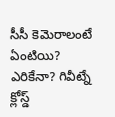సీసీ కెమెరాలంటే ఏంటియి? ఎరికేనా? గివీట్నే క్లోస్డ్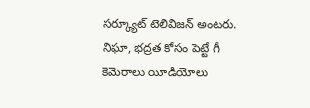సర్క్యూట్ టెలివిజన్ అంటరు. నిఘా, భద్రత కోసం పెట్టే గీ కెమెరాలు యీడియోలు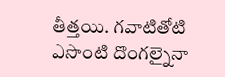తీత్తయి. గవాటితోటి ఎసొంటి దొంగల్నైనా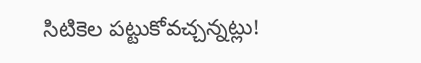సిటికెల పట్టుకోవచ్చన్నట్లు!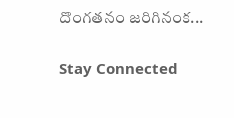దొంగతనం జరిగినంక...

Stay Connected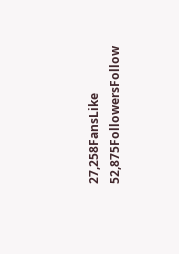27,258FansLike
52,875FollowersFollow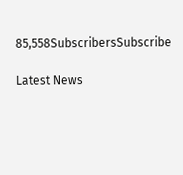85,558SubscribersSubscribe

Latest News